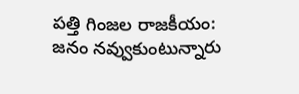పత్తి గింజల రాజకీయం: జనం నవ్వుకుంటున్నారు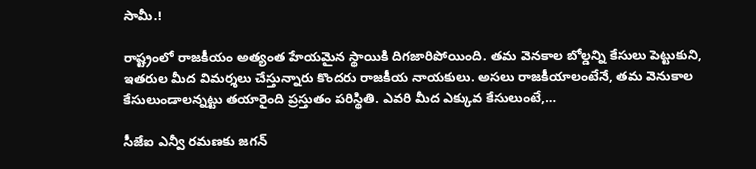సామీ.!

రాష్ట్రంలో రాజకీయం అత్యంత హేయమైన స్థాయికి దిగజారిపోయింది. తమ వెనకాల బోల్డన్ని కేసులు పెట్టుకుని, ఇతరుల మీద విమర్శలు చేస్తున్నారు కొందరు రాజకీయ నాయకులు. అసలు రాజకీయాలంటేనే, తమ వెనుకాల కేసులుండాలన్నట్టు తయారైంది ప్రస్తుతం పరిస్థితి. ఎవరి మీద ఎక్కువ కేసులుంటే,…

సీజేఐ ఎన్వీ రమణకు జగన్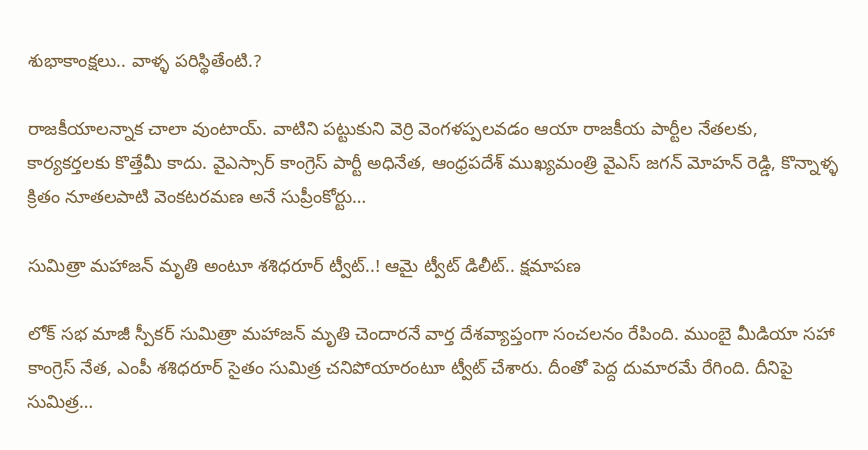శుభాకాంక్షలు.. వాళ్ళ పరిస్థితేంటి.?

రాజకీయాలన్నాక చాలా వుంటాయ్. వాటిని పట్టుకుని వెర్రి వెంగళప్పలవడం ఆయా రాజకీయ పార్టీల నేతలకు, కార్యకర్తలకు కొత్తేమీ కాదు. వైఎస్సార్ కాంగ్రెస్ పార్టీ అధినేత, ఆంధ్రపదేశ్ ముఖ్యమంత్రి వైఎస్ జగన్ మోహన్ రెడ్డి, కొన్నాళ్ళ క్రితం నూతలపాటి వెంకటరమణ అనే సుప్రీంకోర్టు…

సుమిత్రా మహాజన్ మృతి అంటూ శశిధరూర్ ట్వీట్..! ఆమై ట్వీట్ డిలీట్.. క్షమాపణ

లోక్ సభ మాజీ స్పీకర్ సుమిత్రా మహాజన్ మృతి చెందారనే వార్త దేశవ్యాప్తంగా సంచలనం రేపింది. ముంబై మీడియా సహా కాంగ్రెస్ నేత, ఎంపీ శశిధరూర్ సైతం సుమిత్ర చనిపోయారంటూ ట్వీట్ చేశారు. దీంతో పెద్ద దుమారమే రేగింది. దీనిపై సుమిత్ర…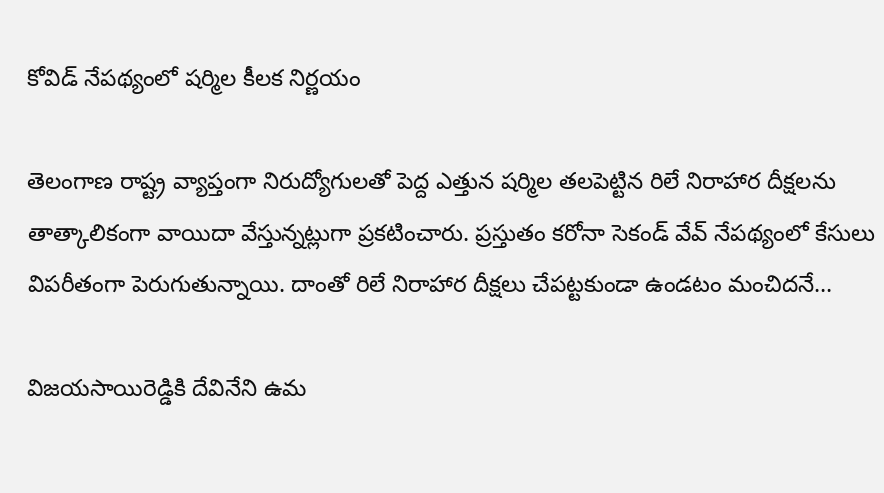కోవిడ్ నేపథ్యంలో షర్మిల కీలక నిర్ణయం

తెలంగాణ రాష్ట్ర వ్యాప్తంగా నిరుద్యోగులతో పెద్ద ఎత్తున షర్మిల తలపెట్టిన రిలే నిరాహార దీక్షలను తాత్కాలికంగా వాయిదా వేస్తున్నట్లుగా ప్రకటించారు. ప్రస్తుతం కరోనా సెకండ్‌ వేవ్ నేపథ్యంలో కేసులు విపరీతంగా పెరుగుతున్నాయి. దాంతో రిలే నిరాహార దీక్షలు చేపట్టకుండా ఉండటం మంచిదనే…

విజయసాయిరెడ్డికి దేవినేని ఉమ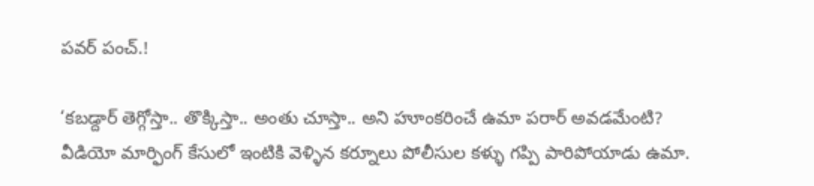పవర్ పంచ్.!

‘కబడ్దార్ తెగ్గోస్తా.. తొక్కిస్తా.. అంతు చూస్తా.. అని హూంకరించే ఉమా పరార్ అవడమేంటి? వీడియో మార్ఫింగ్ కేసులో ఇంటికి వెళ్ళిన కర్నూలు పోలీసుల కళ్ళు గప్పి పారిపోయాడు ఉమా.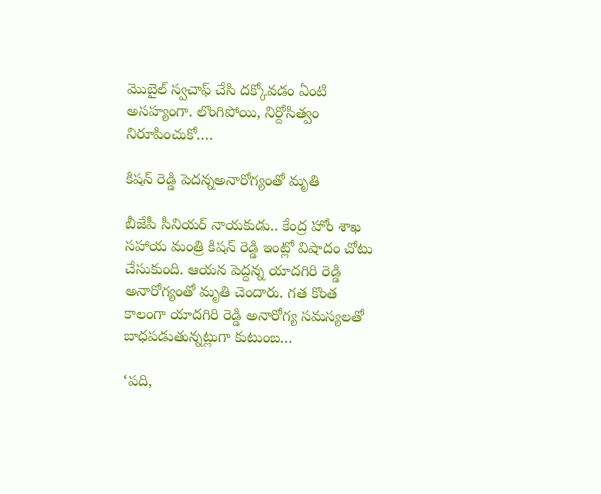మొబైల్ స్వచాఫ్ చేసి దక్కోవడం ఏంటి అసహ్యంగా. లొంగిపోయి, నిర్దోసిత్వం నిరూపించుకో.…

కిషన్‌ రెడ్డి పెదన్నఅనారోగ్యంతో మృతి

బీజేపీ సీనియర్ నాయకుడు.. కేంద్ర హోం శాఖ సహాయ మంత్రి కిషన్ రెడ్డి ఇంట్లో విషాదం చోటు చేసుకుంది. ఆయన పెద్దన్న యాదగిరి రెడ్డి అనారోగ్యంతో మృతి చెందారు. గత కొంత కాలంగా యాదగిరి రెడ్డి అనారోగ్య సమస్యలతో బాధపడుతున్నట్లుగా కుటుంబ…

‘పది,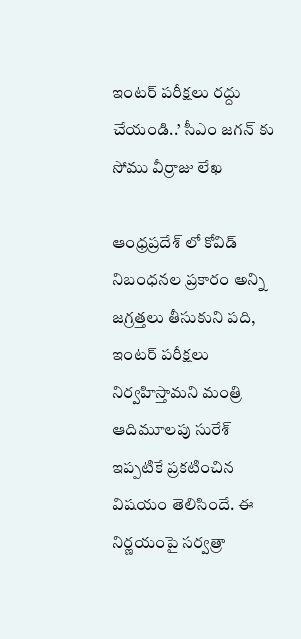ఇంటర్ పరీక్షలు రద్దు చేయండి..’ సీఎం జగన్ కు సోము వీర్రాజు లేఖ

ఆంధ్రప్రదేశ్ లో కోవిడ్ నిబంధనల ప్రకారం అన్ని జగ్రత్తలు తీసుకుని పది, ఇంటర్ పరీక్షలు నిర్వహిస్తామని మంత్రి ఆదిమూలపు సురేశ్ ఇప్పటికే ప్రకటించిన విషయం తెలిసిందే. ఈ నిర్ణయంపై సర్వత్రా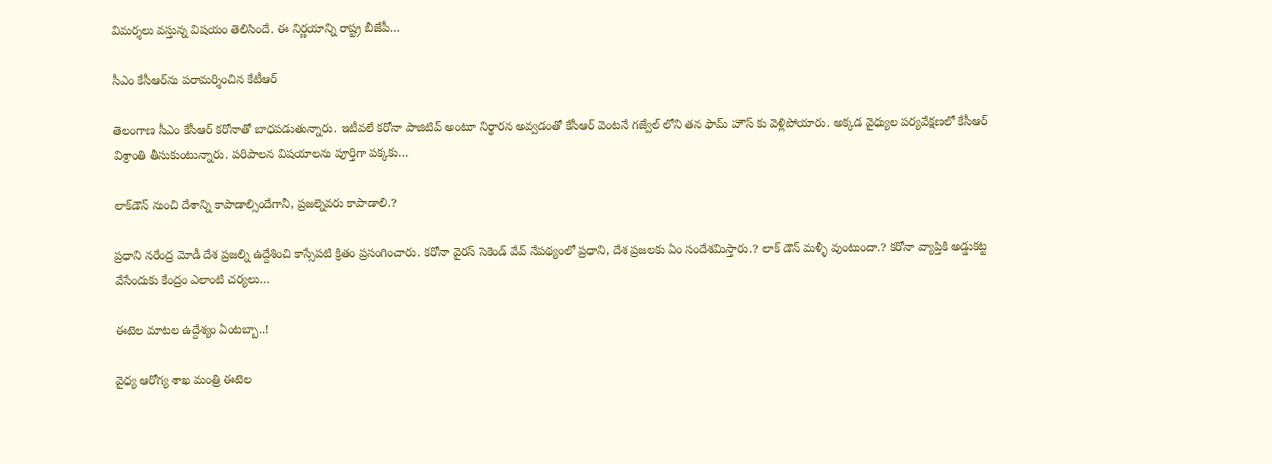విమర్శలు వస్తున్న విషయం తెలిసిందే. ఈ నిర్ణయాన్ని రాష్ట్ర బీజేపీ…

సీఎం కేసీఆర్‌ను పరామర్శించిన కేటీఆర్‌

తెలంగాణ సీఎం కేసీఆర్‌ కరోనాతో బాధపడుతున్నారు. ఇటీవలే కరోనా పాజిటివ్ అంటూ నిర్థారన అవ్వడంతో కేసీఆర్‌ వెంటనే గజ్వేల్‌ లోని తన ఫామ్ హౌస్ కు వెళ్లిపోయారు. అక్కడ వైధ్యుల పర్యవేక్షణలో కేసీఆర్‌ విశ్రాంతి తీసుకుంటున్నారు. పరిపాలన విషయాలను పూర్తిగా పక్కకు…

లాక్‌డౌన్ నుంచి దేశాన్ని కాపాడాల్సిందేగానీ, ప్రజల్నెవరు కాపాడాలి.?

ప్రధాని నరేంద్ర మోడీ దేశ ప్రజల్ని ఉద్దేశించి కాస్సేపటి క్రితం ప్రసంగించారు. కరోనా వైరస్ సెకెండ్ వేవ్ నేపథ్యంలో ప్రధాని, దేశ ప్రజలకు ఏం సందేశమిస్తారు.? లాక్ డౌన్ మళ్ళీ వుంటుందా.? కరోనా వ్యాప్తికి అడ్డుకట్ట వేసేందుకు కేంద్రం ఎలాంటి చర్యలు…

ఈటెల మాటల ఉద్దేశ్యం ఏంటబ్బా..!

వైధ్య ఆరోగ్య శాఖ మంత్రి ఈటెల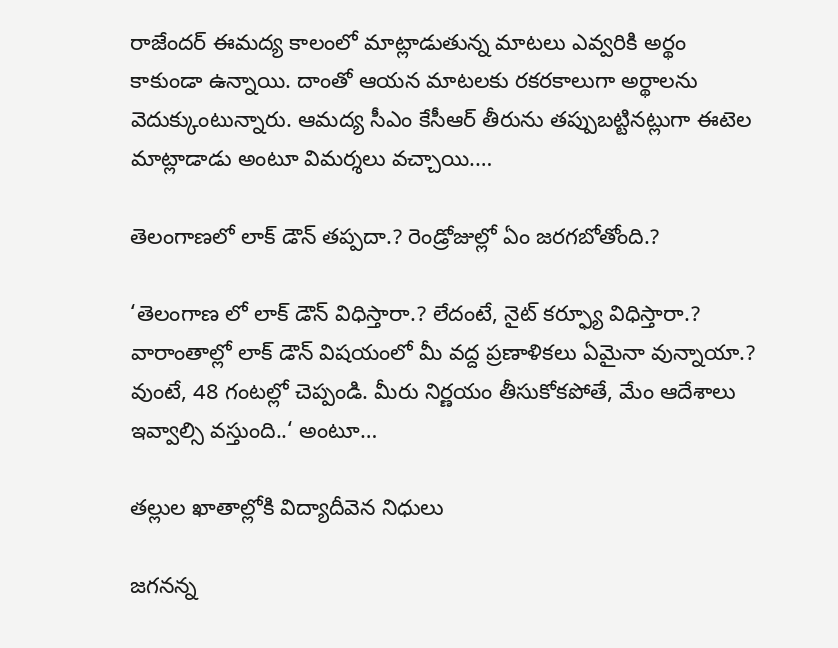రాజేందర్ ఈమద్య కాలంలో మాట్లాడుతున్న మాటలు ఎవ్వరికి అర్థం కాకుండా ఉన్నాయి. దాంతో ఆయన మాటలకు రకరకాలుగా అర్థాలను వెదుక్కుంటున్నారు. ఆమద్య సీఎం కేసీఆర్‌ తీరును తప్పుబట్టినట్లుగా ఈటెల మాట్లాడాడు అంటూ విమర్శలు వచ్చాయి.…

తెలంగాణలో లాక్ డౌన్ తప్పదా.? రెండ్రోజుల్లో ఏం జరగబోతోంది.?

‘తెలంగాణ లో లాక్ డౌన్ విధిస్తారా.? లేదంటే, నైట్ కర్ఫ్యూ విధిస్తారా.? వారాంతాల్లో లాక్ డౌన్ విషయంలో మీ వద్ద ప్రణాళికలు ఏమైనా వున్నాయా.? వుంటే, 48 గంటల్లో చెప్పండి. మీరు నిర్ణయం తీసుకోకపోతే, మేం ఆదేశాలు ఇవ్వాల్సి వస్తుంది..‘ అంటూ…

తల్లుల ఖాతాల్లోకి విద్యాదీవెన నిధులు

జగనన్న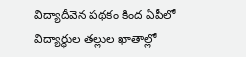విద్యాదీవెన పథకం కింద ఏపీలో విద్యార్థుల తల్లుల ఖాతాల్లో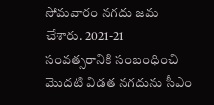సోమవారం నగదు జమ చేశారు. 2021-21 సంవత్సరానికి సంబంధించి మొదటి విడత నగదును సీఎం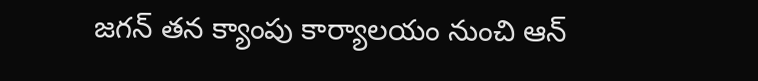జగన్ తన క్యాంపు కార్యాలయం నుంచి ఆన్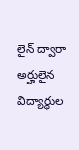లైన్ ద్వారా అర్హులైన విద్యార్థుల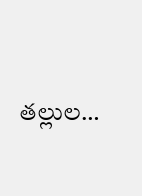తల్లుల…